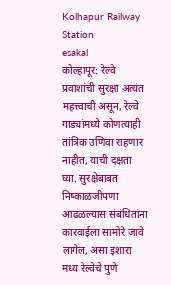Kolhapur Railway Station
esakal
कोल्हापूर: रेल्वे प्रवाशांची सुरक्षा अत्यंत महत्त्वाची असून, रेल्वे गाड्यांमध्ये कोणत्याही तांत्रिक उणिवा राहणार नाहीत, याची दक्षता घ्या. सुरक्षेबाबत निष्काळजीपणा आढळल्यास संबंधितांना कारवाईला सामोरे जावे लागेल, असा इशारा मध्य रेल्वेचे पुणे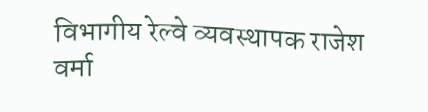विभागीय रेल्वे व्यवस्थापक राजेश वर्मा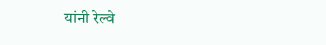यांनी रेल्वे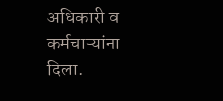अधिकारी व कर्मचाऱ्यांना दिला.